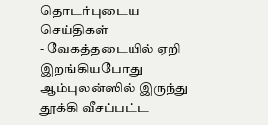தொடர்புடைய செய்திகள்
- வேகத்தடையில் ஏறி இறங்கியபோது ஆம்புலன்ஸில் இருந்து தூக்கி வீசப்பட்ட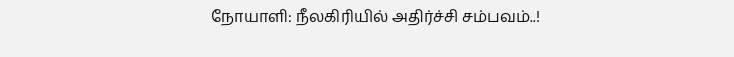நோயாளி: நீலகிரியில் அதிர்ச்சி சம்பவம்..!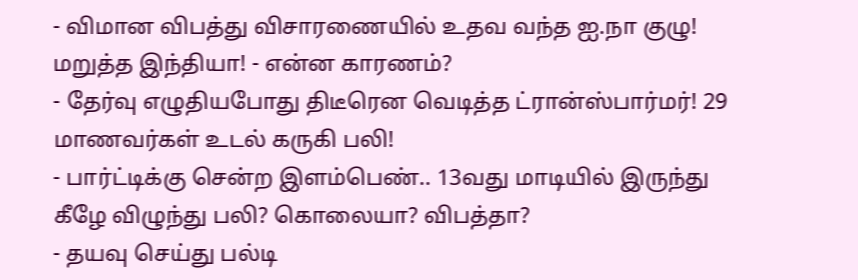- விமான விபத்து விசாரணையில் உதவ வந்த ஐ.நா குழு! மறுத்த இந்தியா! - என்ன காரணம்?
- தேர்வு எழுதியபோது திடீரென வெடித்த ட்ரான்ஸ்பார்மர்! 29 மாணவர்கள் உடல் கருகி பலி!
- பார்ட்டிக்கு சென்ற இளம்பெண்.. 13வது மாடியில் இருந்து கீழே விழுந்து பலி? கொலையா? விபத்தா?
- தயவு செய்து பல்டி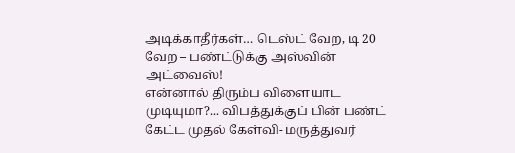அடிக்காதீர்கள்… டெஸ்ட் வேற, டி 20 வேற – பண்ட்டுக்கு அஸ்வின் அட்வைஸ்!
என்னால் திரும்ப விளையாட முடியுமா?... விபத்துக்குப் பின் பண்ட் கேட்ட முதல் கேள்வி- மருத்துவர்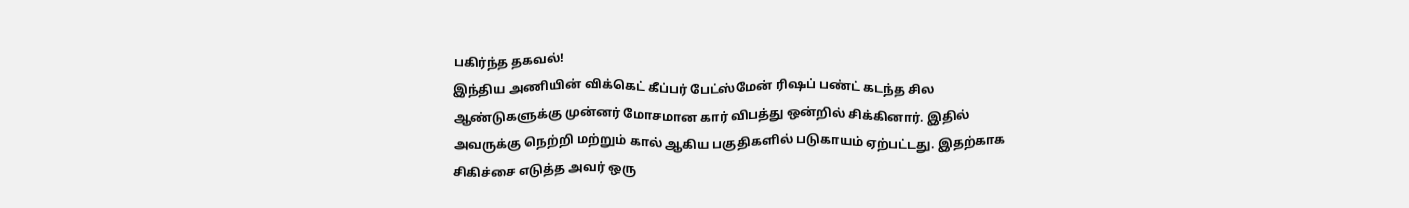பகிர்ந்த தகவல்!
இந்திய அணியின் விக்கெட் கீப்பர் பேட்ஸ்மேன் ரிஷப் பண்ட் கடந்த சில ஆண்டுகளுக்கு முன்னர் மோசமான கார் விபத்து ஒன்றில் சிக்கினார். இதில் அவருக்கு நெற்றி மற்றும் கால் ஆகிய பகுதிகளில் படுகாயம் ஏற்பட்டது. இதற்காக சிகிச்சை எடுத்த அவர் ஒரு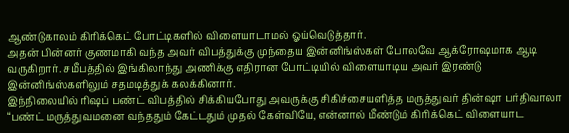ஆண்டுகாலம் கிரிக்கெட் போட்டிகளில் விளையாடாமல் ஓய்வெடுத்தார்.
அதன் பின்னர் குணமாகி வந்த அவர் விபத்துக்கு முந்தைய இன்னிங்ஸ்கள் போலவே ஆக்ரோஷமாக ஆடி வருகிறார். சமீபத்தில் இங்கிலாந்து அணிக்கு எதிரான போட்டியில் விளையாடிய அவர் இரண்டு இன்னிங்ஸ்களிலும் சதமடித்துக் கலக்கினார்.
இந்நிலையில் ரிஷப் பண்ட் விபத்தில் சிக்கியபோது அவருக்கு சிகிச்சையளித்த மருத்துவர் தின்ஷா பர்திவாலா “பண்ட் மருத்துவமனை வந்ததும் கேட்டதும் முதல் கேள்வியே, என்னால் மீண்டும் கிரிக்கெட் விளையாட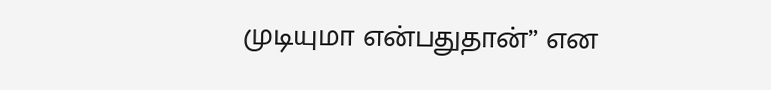முடியுமா என்பதுதான்” என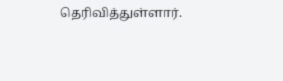தெரிவித்துள்ளார்.